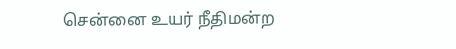சென்னை உயர் நீதிமன்ற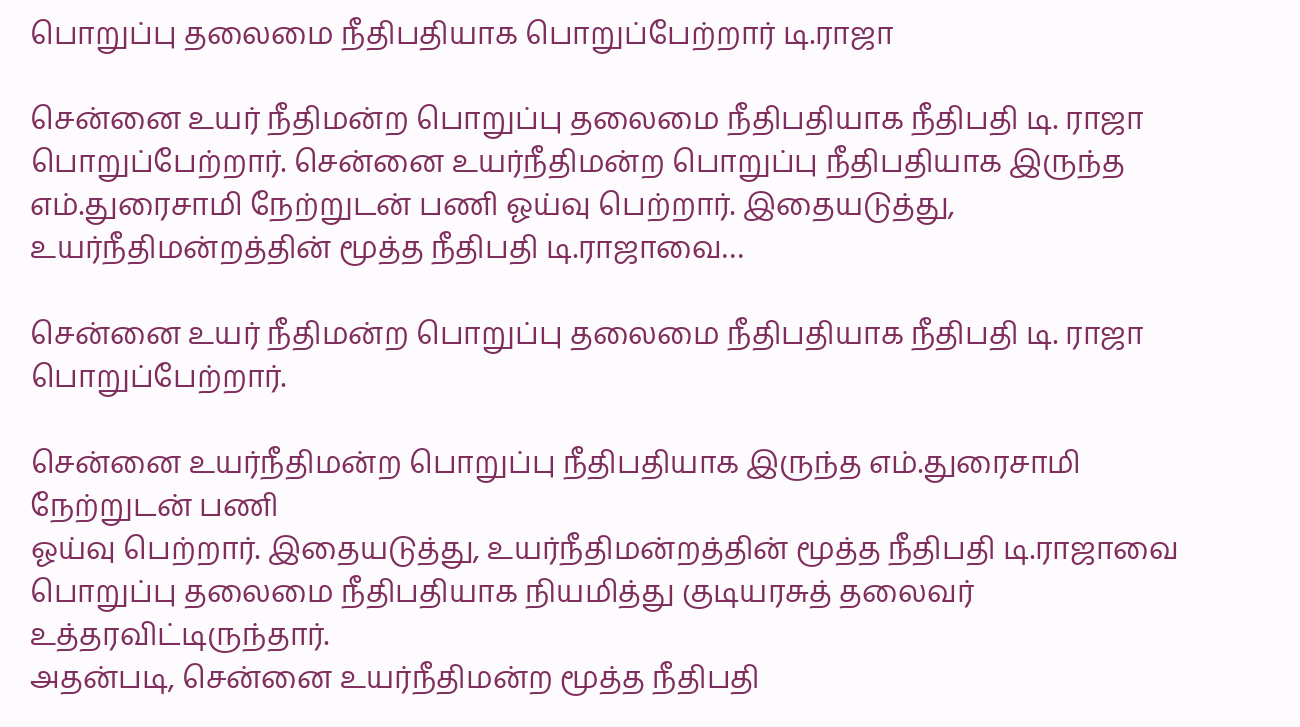பொறுப்பு தலைமை நீதிபதியாக பொறுப்பேற்றார் டி.ராஜா

சென்னை உயர் நீதிமன்ற பொறுப்பு தலைமை நீதிபதியாக நீதிபதி டி. ராஜா பொறுப்பேற்றார். சென்னை உயர்நீதிமன்ற பொறுப்பு நீதிபதியாக இருந்த எம்.துரைசாமி நேற்றுடன் பணி ஓய்வு பெற்றார். இதையடுத்து, உயர்நீதிமன்றத்தின் மூத்த நீதிபதி டி.ராஜாவை…

சென்னை உயர் நீதிமன்ற பொறுப்பு தலைமை நீதிபதியாக நீதிபதி டி. ராஜா
பொறுப்பேற்றார்.

சென்னை உயர்நீதிமன்ற பொறுப்பு நீதிபதியாக இருந்த எம்.துரைசாமி நேற்றுடன் பணி
ஓய்வு பெற்றார். இதையடுத்து, உயர்நீதிமன்றத்தின் மூத்த நீதிபதி டி.ராஜாவை
பொறுப்பு தலைமை நீதிபதியாக நியமித்து குடியரசுத் தலைவர் உத்தரவிட்டிருந்தார்.
அதன்படி, சென்னை உயர்நீதிமன்ற மூத்த நீதிபதி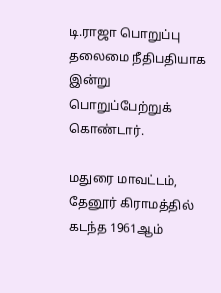டி.ராஜா பொறுப்பு தலைமை நீதிபதியாக இன்று பொறுப்பேற்றுக் கொண்டார்.

மதுரை மாவட்டம், தேனூர் கிராமத்தில் கடந்த 1961ஆம்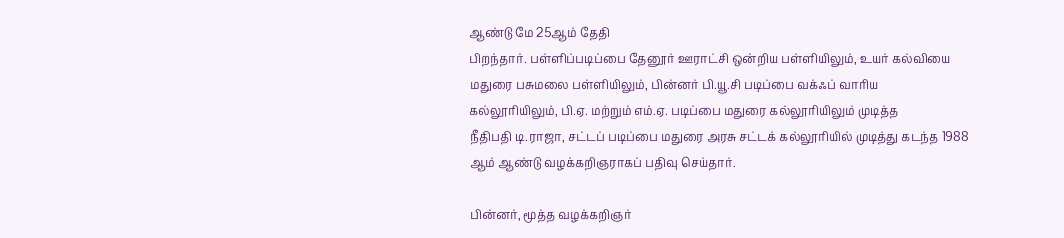ஆண்டு மே 25ஆம் தேதி
பிறந்தார். பள்ளிப்படிப்பை தேனூர் ஊராட்சி ஒன்றிய பள்ளியிலும், உயர் கல்வியை
மதுரை பசுமலை பள்ளியிலும், பின்னர் பி.யூ.சி படிப்பை வக்ஃப் வாரிய
கல்லூரியிலும், பி.ஏ. மற்றும் எம்.ஏ. படிப்பை மதுரை கல்லூரியிலும் முடித்த
நீதிபதி டி.ராஜா, சட்டப் படிப்பை மதுரை அரசு சட்டக் கல்லூரியில் முடித்து கடந்த 1988
ஆம் ஆண்டு வழக்கறிஞராகப் பதிவு செய்தார்.

பின்னர், மூத்த வழக்கறிஞர்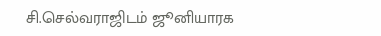சி.செல்வராஜிடம் ஜூனியாரக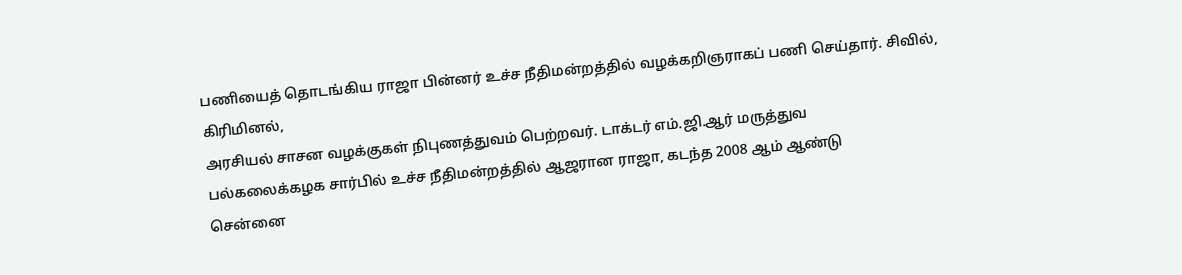பணியைத் தொடங்கிய ராஜா பின்னர் உச்ச நீதிமன்றத்தில் வழக்கறிஞராகப் பணி செய்தார். சிவில், கிரிமினல்,
அரசியல் சாசன வழக்குகள் நிபுணத்துவம் பெற்றவர். டாக்டர் எம்.ஜி.ஆர் மருத்துவ
பல்கலைக்கழக சார்பில் உச்ச நீதிமன்றத்தில் ஆஜரான ராஜா, கடந்த 2008 ஆம் ஆண்டு
சென்னை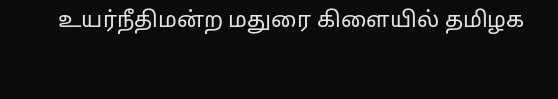உயர்நீதிமன்ற மதுரை கிளையில் தமிழக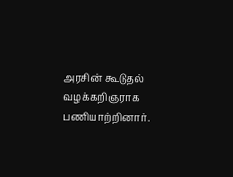அரசின் கூடுதல் வழக்கறிஞராக
பணியாற்றினார்.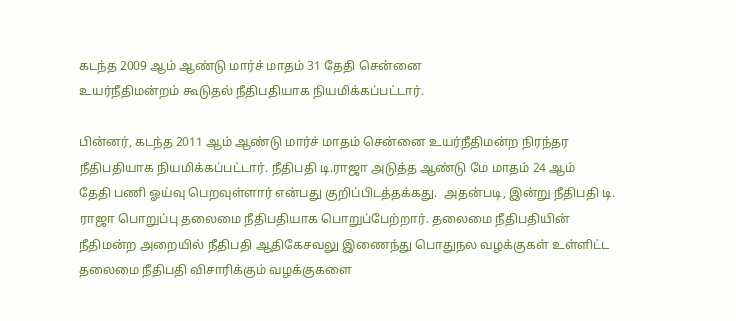கடந்த 2009 ஆம் ஆண்டு மார்ச் மாதம் 31 தேதி சென்னை
உயர்நீதிமன்றம் கூடுதல் நீதிபதியாக நியமிக்கப்பட்டார்.

பின்னர், கடந்த 2011 ஆம் ஆண்டு மார்ச் மாதம் சென்னை உயர்நீதிமன்ற நிரந்தர
நீதிபதியாக நியமிக்கப்பட்டார். நீதிபதி டி.ராஜா அடுத்த ஆண்டு மே மாதம் 24 ஆம்
தேதி பணி ஓய்வு பெறவுள்ளார் என்பது குறிப்பிடத்தக்கது.  அதன்படி, இன்று நீதிபதி டி. ராஜா பொறுப்பு தலைமை நீதிபதியாக பொறுப்பேற்றார். தலைமை நீதிபதியின் நீதிமன்ற அறையில் நீதிபதி ஆதிகேசவலு இணைந்து பொதுநல வழக்குகள் உள்ளிட்ட தலைமை நீதிபதி விசாரிக்கும் வழக்குகளை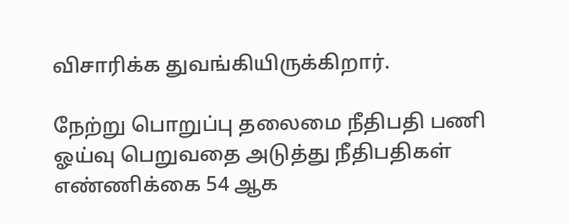விசாரிக்க துவங்கியிருக்கிறார்.

நேற்று பொறுப்பு தலைமை நீதிபதி பணி ஓய்வு பெறுவதை அடுத்து நீதிபதிகள்
எண்ணிக்கை 54 ஆக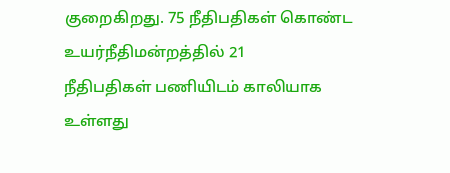குறைகிறது. 75 நீதிபதிகள் கொண்ட உயர்நீதிமன்றத்தில் 21
நீதிபதிகள் பணியிடம் காலியாக உள்ளது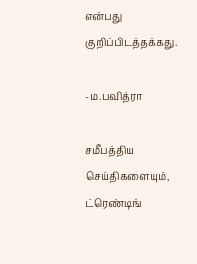என்பது குறிப்பிடத்தக்கது.

-ம.பவித்ரா

சமீபத்திய செய்திகளையும், ட்ரெண்டிங்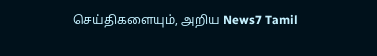செய்திகளையும், அறிய News7 Tamil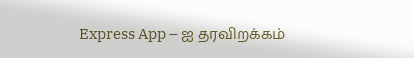Express App – ஐ தரவிறக்கம்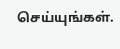செய்யுங்கள்.